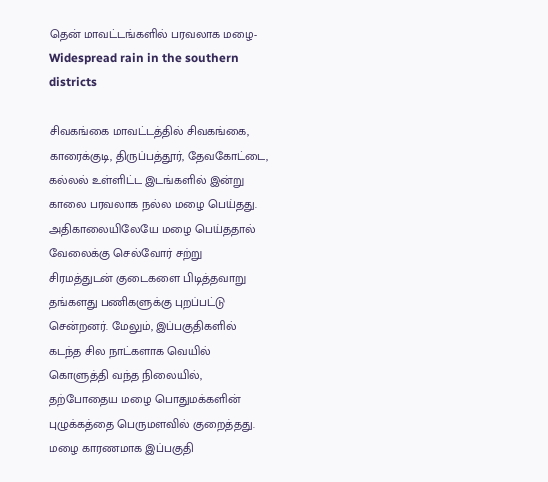தென் மாவட்டங்களில் பரவலாக மழை- Widespread rain in the southern districts

சிவகங்கை மாவட்டத்தில் சிவகங்கை, காரைக்குடி, திருப்பத்தூர், தேவகோட்டை, கல்லல் உள்ளிட்ட இடங்களில் இன்று காலை பரவலாக நல்ல மழை பெய்தது. அதிகாலையிலேயே மழை பெய்ததால் வேலைக்கு செல்வோர் சற்று சிரமத்துடன் குடைகளை பிடித்தவாறு தங்களது பணிகளுக்கு புறப்பட்டு சென்றனர். மேலும், இப்பகுதிகளில் கடந்த சில நாட்களாக வெயில் கொளுத்தி வந்த நிலையில், தற்போதைய மழை பொதுமக்களின் புழுக்கத்தை பெருமளவில் குறைத்தது. மழை காரணமாக இப்பகுதி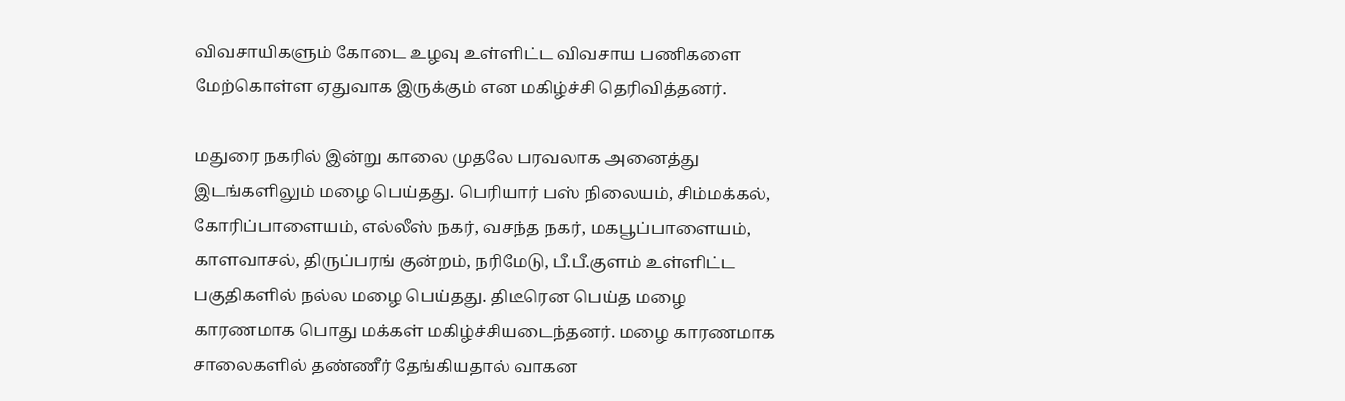விவசாயிகளும் கோடை உழவு உள்ளிட்ட விவசாய பணிகளை மேற்கொள்ள ஏதுவாக இருக்கும் என மகிழ்ச்சி தெரிவித்தனர்.

மதுரை நகரில் இன்று காலை முதலே பரவலாக அனைத்து இடங்களிலும் மழை பெய்தது. பெரியார் பஸ் நிலையம், சிம்மக்கல், கோரிப்பாளையம், எல்லீஸ் நகர், வசந்த நகர், மகபூப்பாளையம், காளவாசல், திருப்பரங் குன்றம், நரிமேடு, பீ.பீ.குளம் உள்ளிட்ட பகுதிகளில் நல்ல மழை பெய்தது. திடீரென பெய்த மழை காரணமாக பொது மக்கள் மகிழ்ச்சியடைந்தனர். மழை காரணமாக சாலைகளில் தண்ணீர் தேங்கியதால் வாகன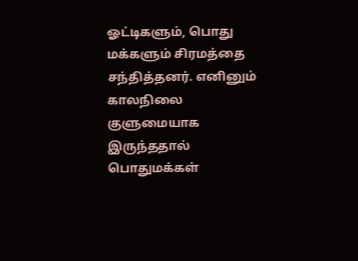ஓட்டிகளும், பொது மக்களும் சிரமத்தை சந்தித்தனர். எனினும் காலநிலை குளுமையாக இருந்ததால் பொதுமக்கள்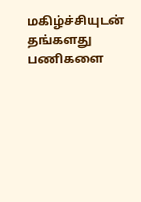மகிழ்ச்சியுடன் தங்களது பணிகளை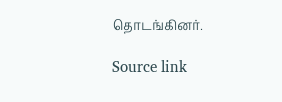தொடங்கினர்.

Source link